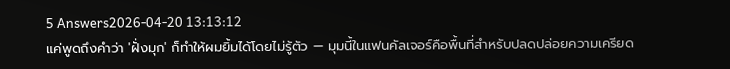5 Answers2026-04-20 13:13:12
แค่พูดถึงคำว่า 'ฝั่งมุก' ก็ทำให้ผมยิ้มได้โดยไม่รู้ตัว — มุมนี้ในแฟนคัลเจอร์คือพื้นที่สำหรับปลดปล่อยความเครียด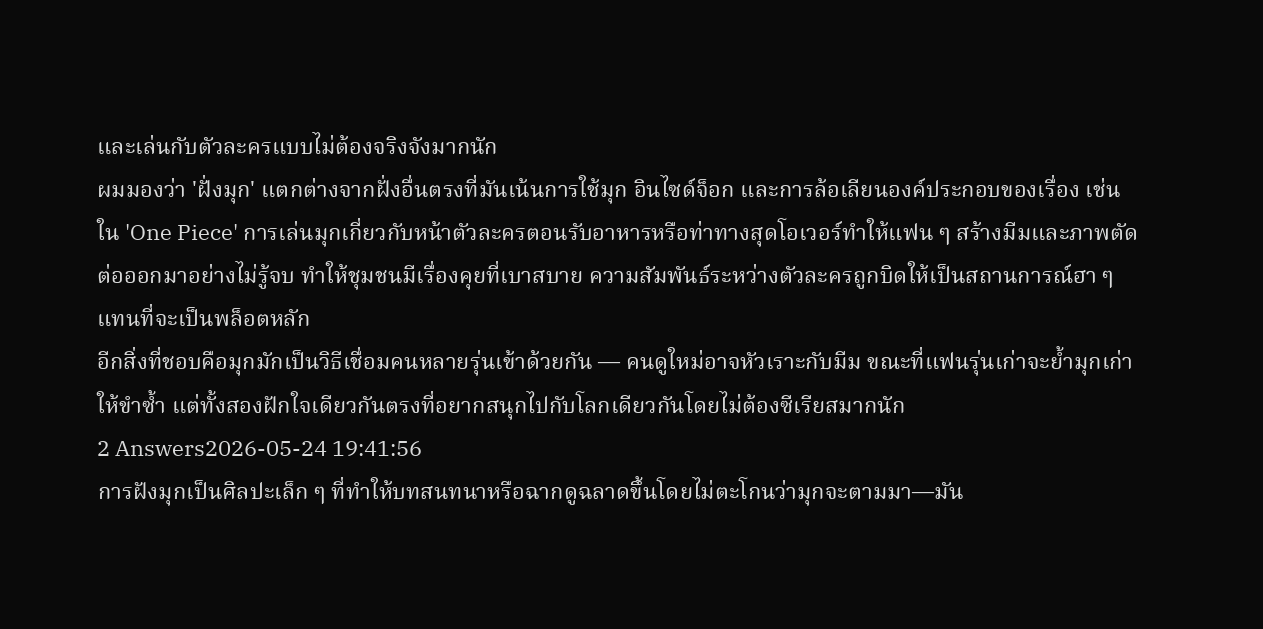และเล่นกับตัวละครแบบไม่ต้องจริงจังมากนัก
ผมมองว่า 'ฝั่งมุก' แตกต่างจากฝั่งอื่นตรงที่มันเน้นการใช้มุก อินไซด์จ็อก และการล้อเลียนองค์ประกอบของเรื่อง เช่น ใน 'One Piece' การเล่นมุกเกี่ยวกับหน้าตัวละครตอนรับอาหารหรือท่าทางสุดโอเวอร์ทำให้แฟน ๆ สร้างมีมและภาพตัดต่อออกมาอย่างไม่รู้จบ ทำให้ชุมชนมีเรื่องคุยที่เบาสบาย ความสัมพันธ์ระหว่างตัวละครถูกบิดให้เป็นสถานการณ์ฮา ๆ แทนที่จะเป็นพล็อตหลัก
อีกสิ่งที่ชอบคือมุกมักเป็นวิธีเชื่อมคนหลายรุ่นเข้าด้วยกัน — คนดูใหม่อาจหัวเราะกับมีม ขณะที่แฟนรุ่นเก่าจะย้ำมุกเก่าให้ขำซ้ำ แต่ทั้งสองฝักใจเดียวกันตรงที่อยากสนุกไปกับโลกเดียวกันโดยไม่ต้องซีเรียสมากนัก
2 Answers2026-05-24 19:41:56
การฝังมุกเป็นศิลปะเล็ก ๆ ที่ทำให้บทสนทนาหรือฉากดูฉลาดขึ้นโดยไม่ตะโกนว่ามุกจะตามมา—มัน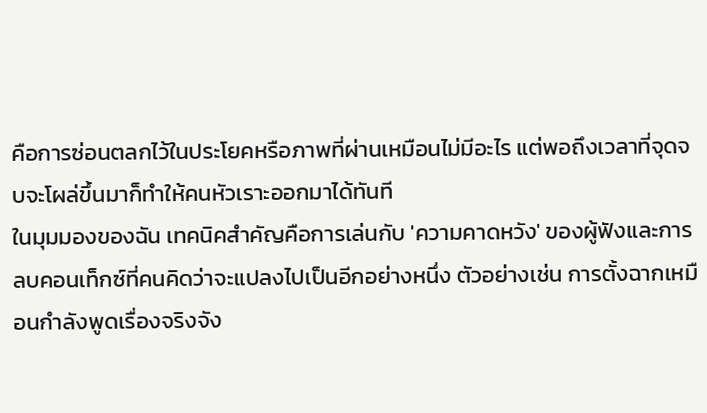คือการซ่อนตลกไว้ในประโยคหรือภาพที่ผ่านเหมือนไม่มีอะไร แต่พอถึงเวลาที่จุดจบจะโผล่ขึ้นมาก็ทำให้คนหัวเราะออกมาได้ทันที
ในมุมมองของฉัน เทคนิคสำคัญคือการเล่นกับ 'ความคาดหวัง' ของผู้ฟังและการลบคอนเท็กซ์ที่คนคิดว่าจะแปลงไปเป็นอีกอย่างหนึ่ง ตัวอย่างเช่น การตั้งฉากเหมือนกำลังพูดเรื่องจริงจัง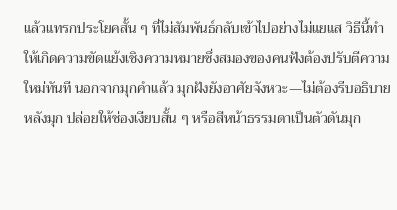แล้วแทรกประโยคสั้น ๆ ที่ไม่สัมพันธ์กลับเข้าไปอย่างไม่แยแส วิธีนี้ทำให้เกิดความขัดแย้งเชิงความหมายซึ่งสมองของคนฟังต้องปรับตีความใหม่ทันที นอกจากมุกคำแล้ว มุกฝังยังอาศัยจังหวะ—ไม่ต้องรีบอธิบายหลังมุก ปล่อยให้ช่องเงียบสั้น ๆ หรือสีหน้าธรรมดาเป็นตัวดันมุก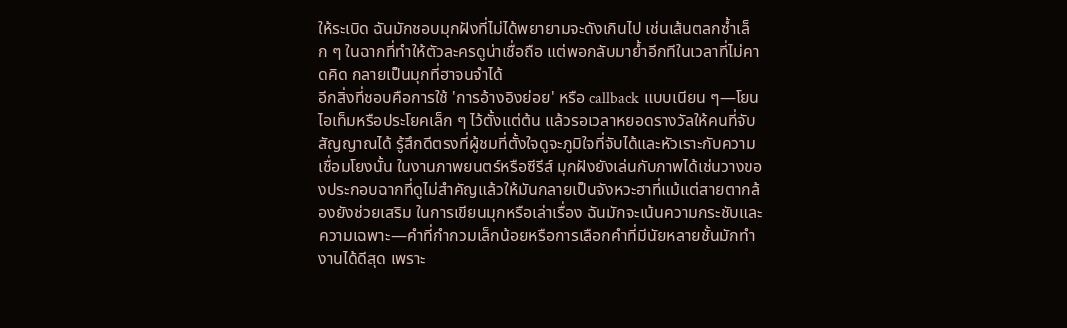ให้ระเบิด ฉันมักชอบมุกฝังที่ไม่ได้พยายามจะดังเกินไป เช่นเส้นตลกซ้ำเล็ก ๆ ในฉากที่ทำให้ตัวละครดูน่าเชื่อถือ แต่พอกลับมาย้ำอีกทีในเวลาที่ไม่คาดคิด กลายเป็นมุกที่ฮาจนจำได้
อีกสิ่งที่ชอบคือการใช้ 'การอ้างอิงย่อย' หรือ callback แบบเนียน ๆ—โยนไอเท็มหรือประโยคเล็ก ๆ ไว้ตั้งแต่ต้น แล้วรอเวลาหยอดรางวัลให้คนที่จับสัญญาณได้ รู้สึกดีตรงที่ผู้ชมที่ตั้งใจดูจะภูมิใจที่จับได้และหัวเราะกับความเชื่อมโยงนั้น ในงานภาพยนตร์หรือซีรีส์ มุกฝังยังเล่นกับภาพได้เช่นวางของประกอบฉากที่ดูไม่สำคัญแล้วให้มันกลายเป็นจังหวะฮาที่แม้แต่สายตากล้องยังช่วยเสริม ในการเขียนมุกหรือเล่าเรื่อง ฉันมักจะเน้นความกระชับและความเฉพาะ—คำที่กำกวมเล็กน้อยหรือการเลือกคำที่มีนัยหลายชั้นมักทำงานได้ดีสุด เพราะ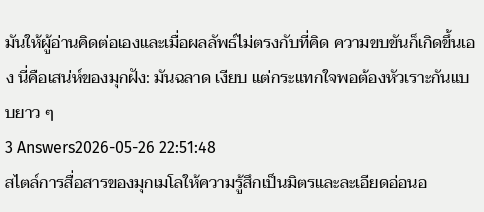มันให้ผู้อ่านคิดต่อเองและเมื่อผลลัพธ์ไม่ตรงกับที่คิด ความขบขันก็เกิดขึ้นเอง นี่คือเสน่ห์ของมุกฝัง: มันฉลาด เงียบ แต่กระแทกใจพอต้องหัวเราะกันแบบยาว ๆ
3 Answers2026-05-26 22:51:48
สไตล์การสื่อสารของมุกเมโลให้ความรู้สึกเป็นมิตรและละเอียดอ่อนอ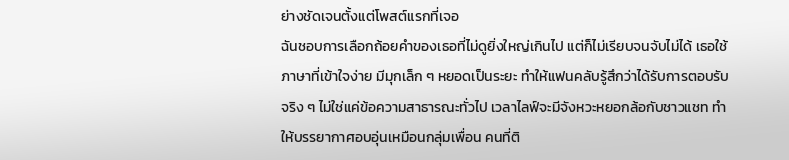ย่างชัดเจนตั้งแต่โพสต์แรกที่เจอ
ฉันชอบการเลือกถ้อยคำของเธอที่ไม่ดูยิ่งใหญ่เกินไป แต่ก็ไม่เรียบจนจับไม่ได้ เธอใช้ภาษาที่เข้าใจง่าย มีมุกเล็ก ๆ หยอดเป็นระยะ ทำให้แฟนคลับรู้สึกว่าได้รับการตอบรับจริง ๆ ไม่ใช่แค่ข้อความสาธารณะทั่วไป เวลาไลฟ์จะมีจังหวะหยอกล้อกับชาวแชท ทำให้บรรยากาศอบอุ่นเหมือนกลุ่มเพื่อน คนที่ติ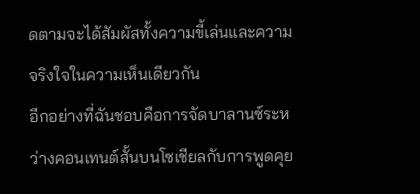ดตามจะได้สัมผัสทั้งความขี้เล่นและความจริงใจในความเห็นเดียวกัน
อีกอย่างที่ฉันชอบคือการจัดบาลานซ์ระหว่างคอนเทนต์สั้นบนโซเชียลกับการพูดคุย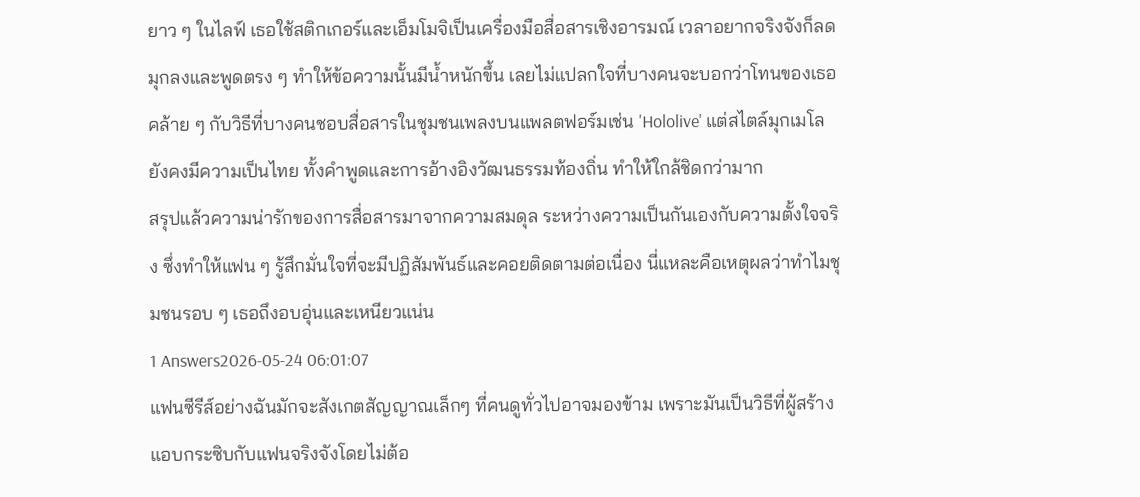ยาว ๆ ในไลฟ์ เธอใช้สติกเกอร์และเอ็มโมจิเป็นเครื่องมือสื่อสารเชิงอารมณ์ เวลาอยากจริงจังก็ลดมุกลงและพูดตรง ๆ ทำให้ข้อความนั้นมีน้ำหนักขึ้น เลยไม่แปลกใจที่บางคนจะบอกว่าโทนของเธอคล้าย ๆ กับวิธีที่บางคนชอบสื่อสารในชุมชนเพลงบนแพลตฟอร์มเช่น 'Hololive' แต่สไตล์มุกเมโลยังคงมีความเป็นไทย ทั้งคำพูดและการอ้างอิงวัฒนธรรมท้องถิ่น ทำให้ใกล้ชิดกว่ามาก
สรุปแล้วความน่ารักของการสื่อสารมาจากความสมดุล ระหว่างความเป็นกันเองกับความตั้งใจจริง ซึ่งทำให้แฟน ๆ รู้สึกมั่นใจที่จะมีปฏิสัมพันธ์และคอยติดตามต่อเนื่อง นี่แหละคือเหตุผลว่าทำไมชุมชนรอบ ๆ เธอถึงอบอุ่นและเหนียวแน่น
1 Answers2026-05-24 06:01:07
แฟนซีรีส์อย่างฉันมักจะสังเกตสัญญาณเล็กๆ ที่คนดูทั่วไปอาจมองข้าม เพราะมันเป็นวิธีที่ผู้สร้างแอบกระซิบกับแฟนจริงจังโดยไม่ต้อ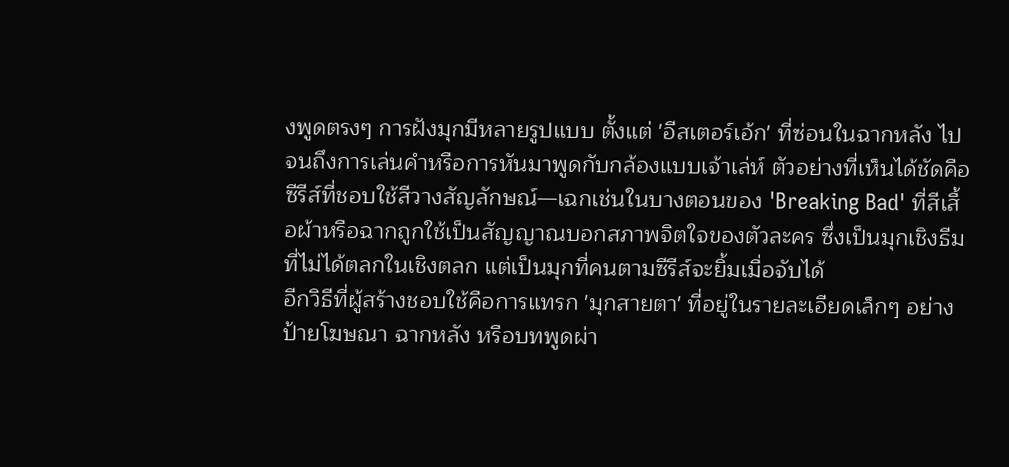งพูดตรงๆ การฝังมุกมีหลายรูปแบบ ตั้งแต่ 'อีสเตอร์เอ้ก' ที่ซ่อนในฉากหลัง ไปจนถึงการเล่นคำหรือการหันมาพูดกับกล้องแบบเจ้าเล่ห์ ตัวอย่างที่เห็นได้ชัดคือซีรีส์ที่ชอบใช้สีวางสัญลักษณ์—เฉกเช่นในบางตอนของ 'Breaking Bad' ที่สีเสื้อผ้าหรือฉากถูกใช้เป็นสัญญาณบอกสภาพจิตใจของตัวละคร ซึ่งเป็นมุกเชิงธีมที่ไม่ได้ตลกในเชิงตลก แต่เป็นมุกที่คนตามซีรีส์จะยิ้มเมื่อจับได้
อีกวิธีที่ผู้สร้างชอบใช้คือการแทรก 'มุกสายตา' ที่อยู่ในรายละเอียดเล็กๆ อย่างป้ายโฆษณา ฉากหลัง หรือบทพูดผ่า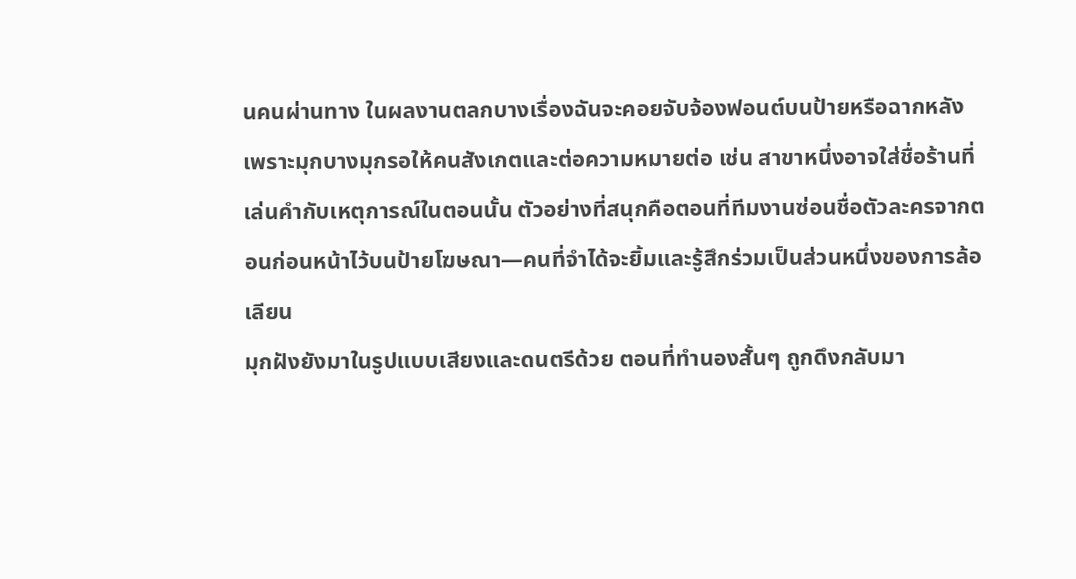นคนผ่านทาง ในผลงานตลกบางเรื่องฉันจะคอยจับจ้องฟอนต์บนป้ายหรือฉากหลัง เพราะมุกบางมุกรอให้คนสังเกตและต่อความหมายต่อ เช่น สาขาหนึ่งอาจใส่ชื่อร้านที่เล่นคำกับเหตุการณ์ในตอนนั้น ตัวอย่างที่สนุกคือตอนที่ทีมงานซ่อนชื่อตัวละครจากตอนก่อนหน้าไว้บนป้ายโฆษณา—คนที่จำได้จะยิ้มและรู้สึกร่วมเป็นส่วนหนึ่งของการล้อเลียน
มุกฝังยังมาในรูปแบบเสียงและดนตรีด้วย ตอนที่ทำนองสั้นๆ ถูกดึงกลับมา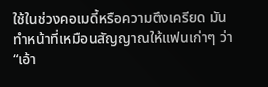ใช้ในช่วงคอเมดี้หรือความตึงเครียด มันทำหน้าที่เหมือนสัญญาณให้แฟนเก่าๆ ว่า “เอ้า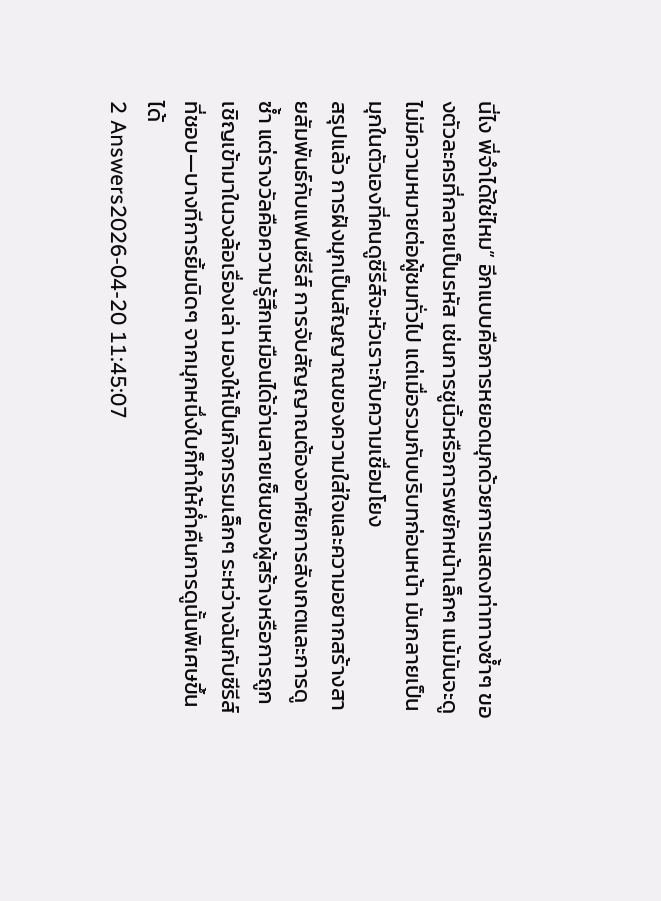นี่ไง พี่จำได้ใช่ไหม” อีกแบบคือการหยอดมุกด้วยการแสดงท่าทางซ้ำๆ ของตัวละครที่กลายเป็นรหัส เช่นการชูนิ้วหรือการพยักหน้าเล็กๆ แม้มันจะดูไม่มีความหมายต่อผู้ชมทั่วไป แต่เมื่อรวมกับบริบทก่อนหน้า มันกลายเป็นมุกในตัวเองที่คนดูซีรีส์จะหัวเราะกับความเชื่อมโยง
สรุปแล้ว การฝังมุกเป็นสัญญาณของความใส่ใจและความอยากสร้างสายสัมพันธ์กับแฟนซีรีส์ การจับสัญญาณต้องอาศัยการสังเกตและการดูซ้ำ แต่รางวัลคือความรู้สึกเหมือนได้อ่านลายเซ็นของผู้สร้างหรือการถูกเชิญเข้ามาในวงล้อเรื่องเล่า มองให้เป็นกิจกรรมเล็กๆ ระหว่างฉันกับซีรีส์ที่ชอบ—บางทีการยิ้มนิดๆ จากมุกหนึ่งใบก็ทำให้ค่ำคืนการดูนั้นพิเศษขึ้นได้
2 Answers2026-04-20 11:45:07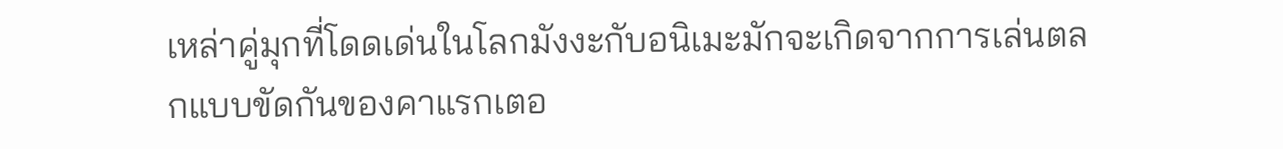เหล่าคู่มุกที่โดดเด่นในโลกมังงะกับอนิเมะมักจะเกิดจากการเล่นตลกแบบขัดกันของคาแรกเตอ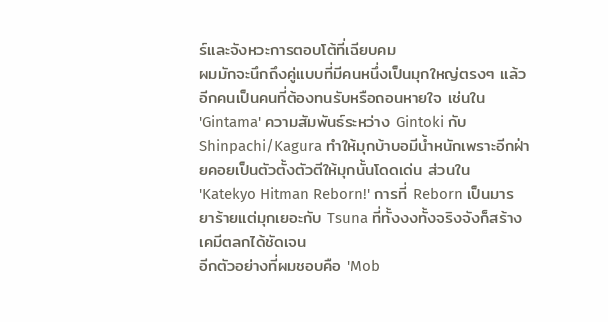ร์และจังหวะการตอบโต้ที่เฉียบคม
ผมมักจะนึกถึงคู่แบบที่มีคนหนึ่งเป็นมุกใหญ่ตรงๆ แล้วอีกคนเป็นคนที่ต้องทนรับหรือถอนหายใจ เช่นใน 'Gintama' ความสัมพันธ์ระหว่าง Gintoki กับ Shinpachi/Kagura ทำให้มุกบ้าบอมีน้ำหนักเพราะอีกฝ่ายคอยเป็นตัวตั้งตัวตีให้มุกนั้นโดดเด่น ส่วนใน 'Katekyo Hitman Reborn!' การที่ Reborn เป็นมารยาร้ายแต่มุกเยอะกับ Tsuna ที่ทั้งงงทั้งจริงจังก็สร้างเคมีตลกได้ชัดเจน
อีกตัวอย่างที่ผมชอบคือ 'Mob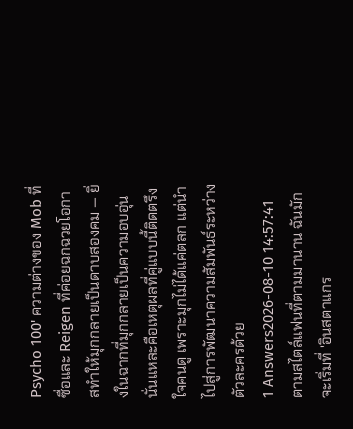Psycho 100' ความต่างของ Mob ที่ซื่อและ Reigen ที่ค่อยฉกฉวยโอกาสทำให้มุกกลายเป็นดาบสองคม — ยิ่งในฉากที่มุกกลายเป็นความอบอุ่น นั่นแหละคือเหตุผลที่คู่แบบนี้ติดตรึงใจคนดู เพราะมุกไม่ได้แค่ตลก แต่นำไปสู่การพัฒนาความสัมพันธ์ระหว่างตัวละครด้วย
1 Answers2026-08-10 14:57:41
ตามสไตล์แฟนที่ตามมานาน ฉันมักจะเริ่มที่ 'อินสตาแกร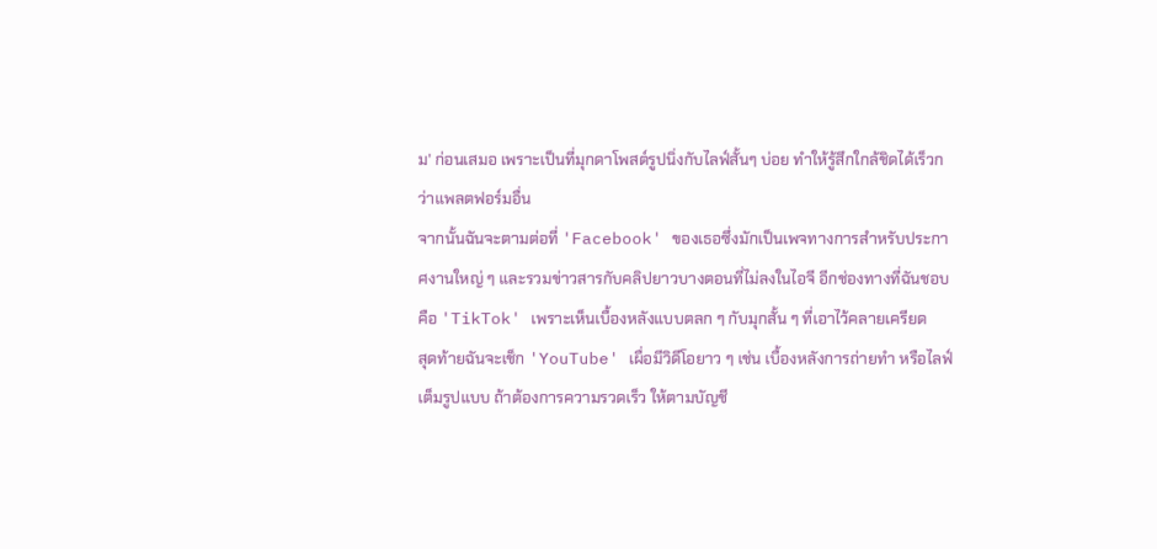ม' ก่อนเสมอ เพราะเป็นที่มุกดาโพสต์รูปนิ่งกับไลฟ์สั้นๆ บ่อย ทำให้รู้สึกใกล้ชิดได้เร็วกว่าแพลตฟอร์มอื่น
จากนั้นฉันจะตามต่อที่ 'Facebook' ของเธอซึ่งมักเป็นเพจทางการสำหรับประกาศงานใหญ่ ๆ และรวมข่าวสารกับคลิปยาวบางตอนที่ไม่ลงในไอจี อีกช่องทางที่ฉันชอบคือ 'TikTok' เพราะเห็นเบื้องหลังแบบตลก ๆ กับมุกสั้น ๆ ที่เอาไว้คลายเครียด
สุดท้ายฉันจะเช็ก 'YouTube' เผื่อมีวิดีโอยาว ๆ เช่น เบื้องหลังการถ่ายทำ หรือไลฟ์เต็มรูปแบบ ถ้าต้องการความรวดเร็ว ให้ตามบัญชี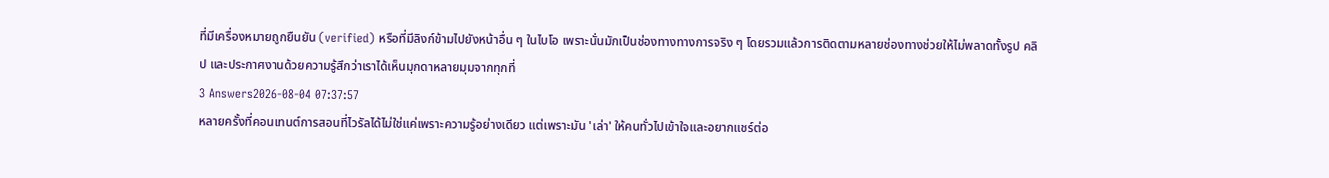ที่มีเครื่องหมายถูกยืนยัน (verified) หรือที่มีลิงก์ข้ามไปยังหน้าอื่น ๆ ในไบโอ เพราะนั่นมักเป็นช่องทางทางการจริง ๆ โดยรวมแล้วการติดตามหลายช่องทางช่วยให้ไม่พลาดทั้งรูป คลิป และประกาศงานด้วยความรู้สึกว่าเราได้เห็นมุกดาหลายมุมจากทุกที่
3 Answers2026-08-04 07:37:57
หลายครั้งที่คอนเทนต์การสอนที่ไวรัลได้ไม่ใช่แค่เพราะความรู้อย่างเดียว แต่เพราะมัน 'เล่า' ให้คนทั่วไปเข้าใจและอยากแชร์ต่อ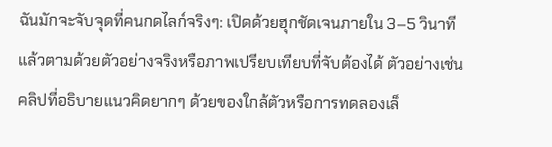ฉันมักจะจับจุดที่คนกดไลก์จริงๆ: เปิดด้วยฮุกชัดเจนภายใน 3–5 วินาที แล้วตามด้วยตัวอย่างจริงหรือภาพเปรียบเทียบที่จับต้องได้ ตัวอย่างเช่นคลิปที่อธิบายแนวคิดยากๆ ด้วยของใกล้ตัวหรือการทดลองเล็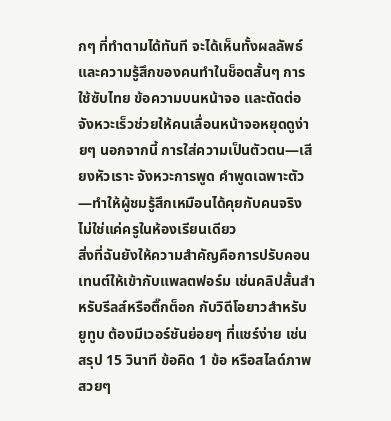กๆ ที่ทำตามได้ทันที จะได้เห็นทั้งผลลัพธ์และความรู้สึกของคนทำในช็อตสั้นๆ การใช้ซับไทย ข้อความบนหน้าจอ และตัดต่อจังหวะเร็วช่วยให้คนเลื่อนหน้าจอหยุดดูง่ายๆ นอกจากนี้ การใส่ความเป็นตัวตน—เสียงหัวเราะ จังหวะการพูด คำพูดเฉพาะตัว—ทำให้ผู้ชมรู้สึกเหมือนได้คุยกับคนจริง ไม่ใช่แค่ครูในห้องเรียนเดียว
สิ่งที่ฉันยังให้ความสำคัญคือการปรับคอนเทนต์ให้เข้ากับแพลตฟอร์ม เช่นคลิปสั้นสำหรับรีลส์หรือติ๊กต็อก กับวิดีโอยาวสำหรับยูทูบ ต้องมีเวอร์ชันย่อยๆ ที่แชร์ง่าย เช่น สรุป 15 วินาที ข้อคิด 1 ข้อ หรือสไลด์ภาพสวยๆ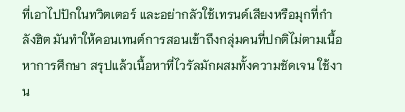ที่เอาไปปักในทวิตเตอร์ และอย่ากลัวใช้เทรนด์เสียงหรือมุกที่กำลังฮิต มันทำให้คอนเทนต์การสอนเข้าถึงกลุ่มคนที่ปกติไม่ตามเนื้อหาการศึกษา สรุปแล้วเนื้อหาที่ไวรัลมักผสมทั้งความชัดเจน ใช้งาน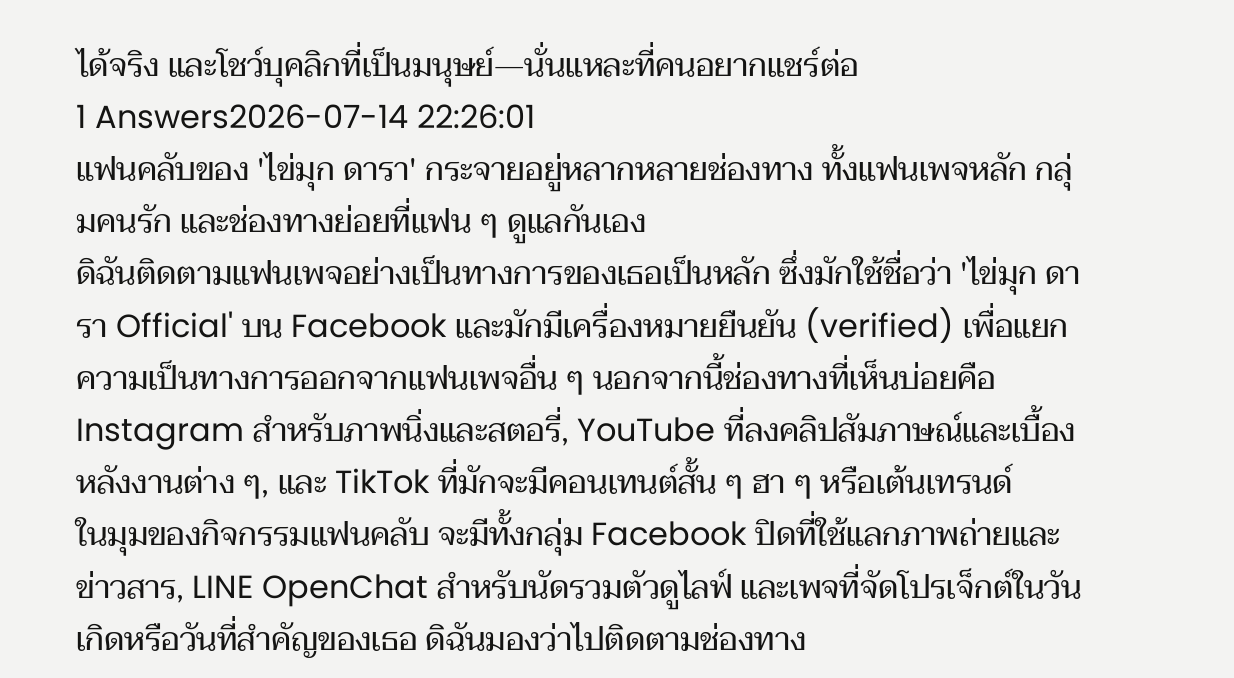ได้จริง และโชว์บุคลิกที่เป็นมนุษย์—นั่นแหละที่คนอยากแชร์ต่อ
1 Answers2026-07-14 22:26:01
แฟนคลับของ 'ไข่มุก ดารา' กระจายอยู่หลากหลายช่องทาง ทั้งแฟนเพจหลัก กลุ่มคนรัก และช่องทางย่อยที่แฟน ๆ ดูแลกันเอง
ดิฉันติดตามแฟนเพจอย่างเป็นทางการของเธอเป็นหลัก ซึ่งมักใช้ชื่อว่า 'ไข่มุก ดารา Official' บน Facebook และมักมีเครื่องหมายยืนยัน (verified) เพื่อแยกความเป็นทางการออกจากแฟนเพจอื่น ๆ นอกจากนี้ช่องทางที่เห็นบ่อยคือ Instagram สำหรับภาพนิ่งและสตอรี่, YouTube ที่ลงคลิปสัมภาษณ์และเบื้องหลังงานต่าง ๆ, และ TikTok ที่มักจะมีคอนเทนต์สั้น ๆ ฮา ๆ หรือเต้นเทรนด์
ในมุมของกิจกรรมแฟนคลับ จะมีทั้งกลุ่ม Facebook ปิดที่ใช้แลกภาพถ่ายและข่าวสาร, LINE OpenChat สำหรับนัดรวมตัวดูไลฟ์ และเพจที่จัดโปรเจ็กต์ในวันเกิดหรือวันที่สำคัญของเธอ ดิฉันมองว่าไปติดตามช่องทาง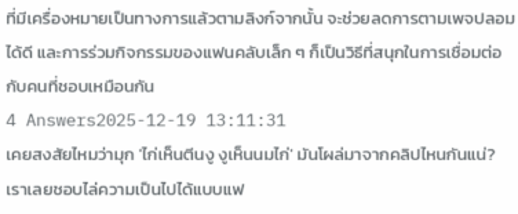ที่มีเครื่องหมายเป็นทางการแล้วตามลิงก์จากนั้น จะช่วยลดการตามเพจปลอมได้ดี และการร่วมกิจกรรมของแฟนคลับเล็ก ๆ ก็เป็นวิธีที่สนุกในการเชื่อมต่อกับคนที่ชอบเหมือนกัน
4 Answers2025-12-19 13:11:31
เคยสงสัยไหมว่ามุก 'ไก่เห็นตีนงู งูเห็นนมไก่' มันโผล่มาจากคลิปไหนกันแน่? เราเลยชอบไล่ความเป็นไปได้แบบแฟ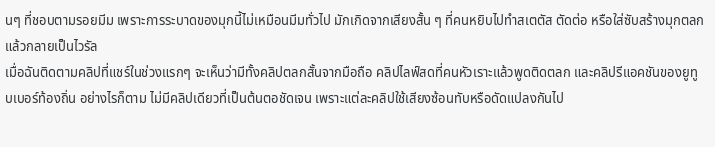นๆ ที่ชอบตามรอยมีม เพราะการระบาดของมุกนี้ไม่เหมือนมีมทั่วไป มักเกิดจากเสียงสั้น ๆ ที่คนหยิบไปทำสเตตัส ตัดต่อ หรือใส่ซับสร้างมุกตลกแล้วกลายเป็นไวรัล
เมื่อฉันติดตามคลิปที่แชร์ในช่วงแรกๆ จะเห็นว่ามีทั้งคลิปตลกสั้นจากมือถือ คลิปไลฟ์สดที่คนหัวเราะแล้วพูดติดตลก และคลิปรีแอคชันของยูทูบเบอร์ท้องถิ่น อย่างไรก็ตาม ไม่มีคลิปเดียวที่เป็นต้นตอชัดเจน เพราะแต่ละคลิปใช้เสียงซ้อนทับหรือดัดแปลงกันไป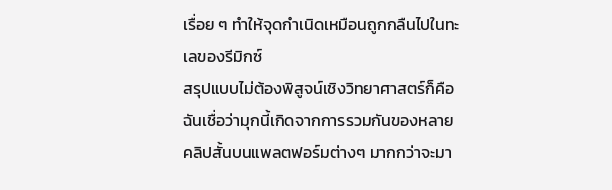เรื่อย ๆ ทำให้จุดกำเนิดเหมือนถูกกลืนไปในทะเลของรีมิกซ์
สรุปแบบไม่ต้องพิสูจน์เชิงวิทยาศาสตร์ก็คือ ฉันเชื่อว่ามุกนี้เกิดจากการรวมกันของหลายคลิปสั้นบนแพลตฟอร์มต่างๆ มากกว่าจะมา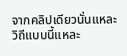จากคลิปเดียวนั่นแหละ วิถีแบบนี้แหละ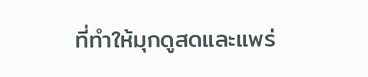ที่ทำให้มุกดูสดและแพร่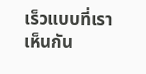เร็วแบบที่เราเห็นกัน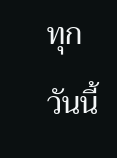ทุกวันนี้